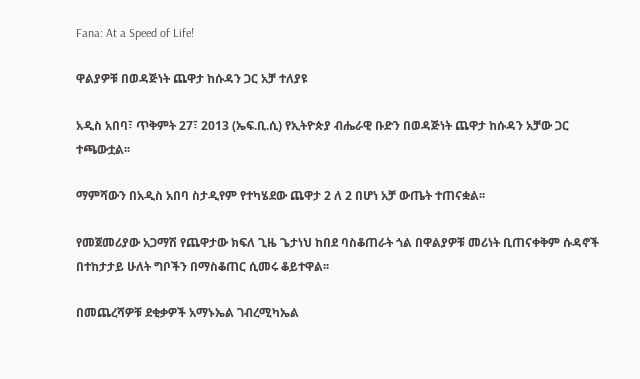Fana: At a Speed of Life!

ዋልያዎቹ በወዳጅነት ጨዋታ ከሱዳን ጋር አቻ ተለያዩ

አዲስ አበባ፣ ጥቅምት 27፣ 2013 (ኤፍ.ቢ.ሲ) የኢትዮጵያ ብሔራዊ ቡድን በወዳጅነት ጨዋታ ከሱዳን አቻው ጋር ተጫውቷል፡፡

ማምሻውን በአዲስ አበባ ስታዲየም የተካሄደው ጨዋታ 2 ለ 2 በሆነ አቻ ውጤት ተጠናቋል፡፡

የመጀመሪያው አጋማሽ የጨዋታው ክፍለ ጊዜ ጌታነህ ከበደ ባስቆጠራት ጎል በዋልያዎቹ መሪነት ቢጠናቀቅም ሱዳኖች በተከታታይ ሁለት ግቦችን በማስቆጠር ሲመሩ ቆይተዋል፡፡

በመጨረሻዎቹ ደቂቃዎች አማኑኤል ገብረሚካኤል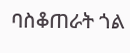ባስቆጠራት ጎል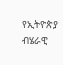የኢትዮጵያ ብሄራዊ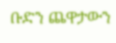ቡድን ጨዋታውን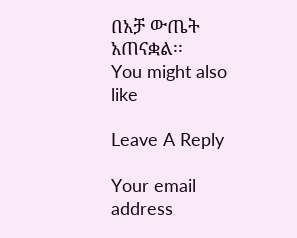በአቻ ውጤት አጠናቋል፡፡
You might also like

Leave A Reply

Your email address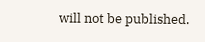will not be published.